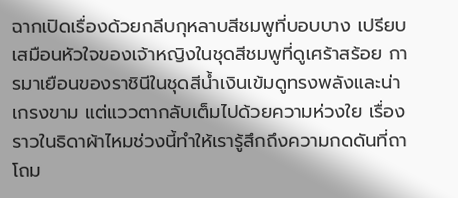ฉากเปิดเรื่องด้วยกลีบกุหลาบสีชมพูที่บอบบาง เปรียบเสมือนหัวใจของเจ้าหญิงในชุดสีชมพูที่ดูเศร้าสร้อย การมาเยือนของราชินีในชุดสีน้ำเงินเข้มดูทรงพลังและน่าเกรงขาม แต่แววตากลับเต็มไปด้วยความห่วงใย เรื่องราวในธิดาผ้าไหมช่วงนี้ทำให้เรารู้สึกถึงความกดดันที่ถาโถม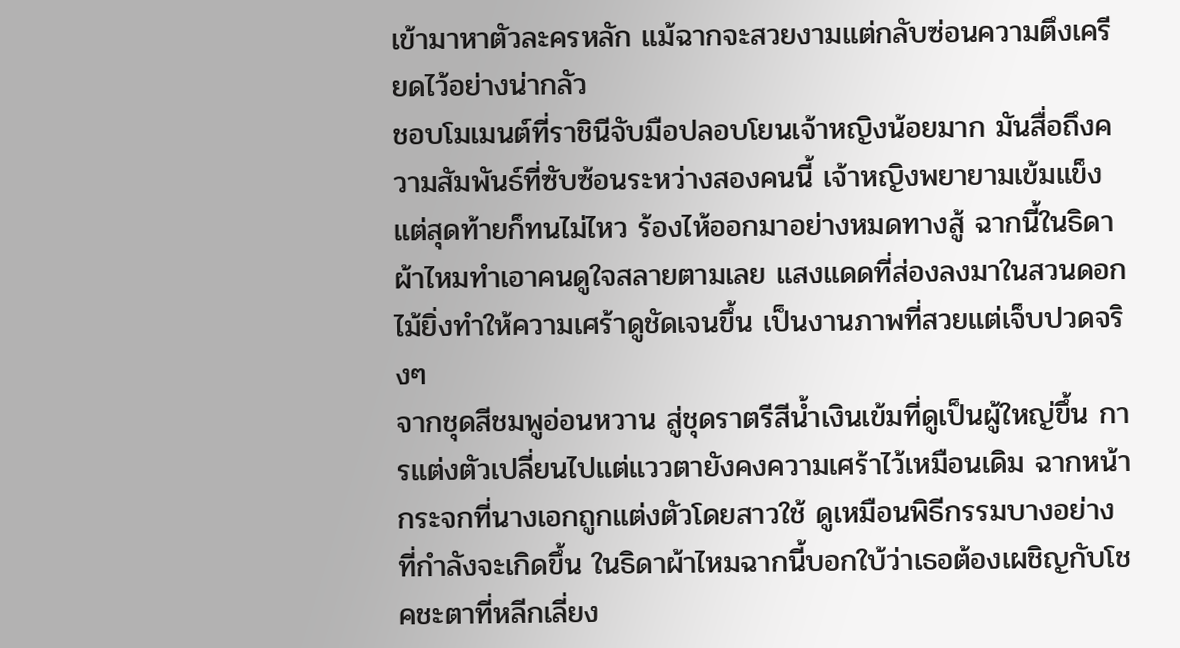เข้ามาหาตัวละครหลัก แม้ฉากจะสวยงามแต่กลับซ่อนความตึงเครียดไว้อย่างน่ากลัว
ชอบโมเมนต์ที่ราชินีจับมือปลอบโยนเจ้าหญิงน้อยมาก มันสื่อถึงความสัมพันธ์ที่ซับซ้อนระหว่างสองคนนี้ เจ้าหญิงพยายามเข้มแข็งแต่สุดท้ายก็ทนไม่ไหว ร้องไห้ออกมาอย่างหมดทางสู้ ฉากนี้ในธิดาผ้าไหมทำเอาคนดูใจสลายตามเลย แสงแดดที่ส่องลงมาในสวนดอกไม้ยิ่งทำให้ความเศร้าดูชัดเจนขึ้น เป็นงานภาพที่สวยแต่เจ็บปวดจริงๆ
จากชุดสีชมพูอ่อนหวาน สู่ชุดราตรีสีน้ำเงินเข้มที่ดูเป็นผู้ใหญ่ขึ้น การแต่งตัวเปลี่ยนไปแต่แววตายังคงความเศร้าไว้เหมือนเดิม ฉากหน้ากระจกที่นางเอกถูกแต่งตัวโดยสาวใช้ ดูเหมือนพิธีกรรมบางอย่างที่กำลังจะเกิดขึ้น ในธิดาผ้าไหมฉากนี้บอกใบ้ว่าเธอต้องเผชิญกับโชคชะตาที่หลีกเลี่ยง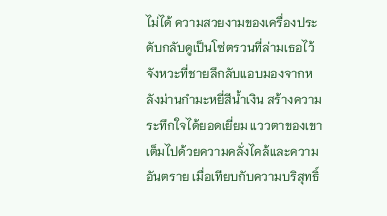ไม่ได้ ความสวยงามของเครื่องประดับกลับดูเป็นโซ่ตรวนที่ล่ามเธอไว้
จังหวะที่ชายลึกลับแอบมองจากหลังม่านกำมะหยี่สีน้ำเงิน สร้างความระทึกใจได้ยอดเยี่ยม แววตาของเขาเต็มไปด้วยความคลั่งไคล้และความอันตราย เมื่อเทียบกับความบริสุทธิ์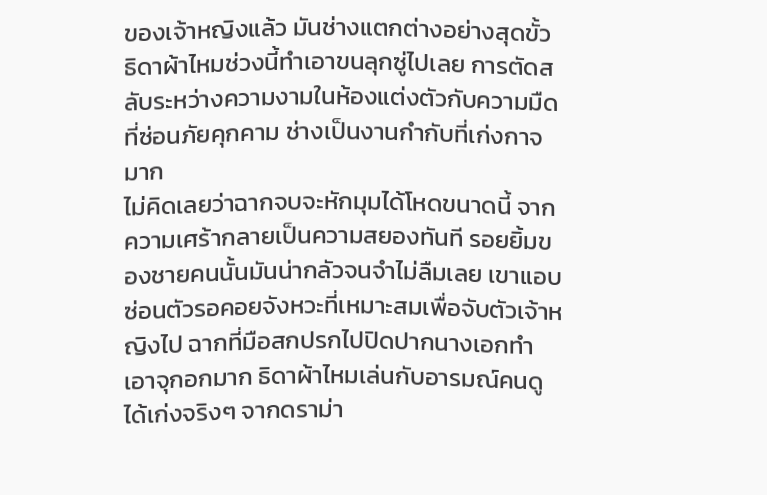ของเจ้าหญิงแล้ว มันช่างแตกต่างอย่างสุดขั้ว ธิดาผ้าไหมช่วงนี้ทำเอาขนลุกซู่ไปเลย การตัดสลับระหว่างความงามในห้องแต่งตัวกับความมืดที่ซ่อนภัยคุกคาม ช่างเป็นงานกำกับที่เก่งกาจมาก
ไม่คิดเลยว่าฉากจบจะหักมุมได้โหดขนาดนี้ จากความเศร้ากลายเป็นความสยองทันที รอยยิ้มของชายคนนั้นมันน่ากลัวจนจำไม่ลืมเลย เขาแอบซ่อนตัวรอคอยจังหวะที่เหมาะสมเพื่อจับตัวเจ้าหญิงไป ฉากที่มือสกปรกไปปิดปากนางเอกทำเอาจุกอกมาก ธิดาผ้าไหมเล่นกับอารมณ์คนดูได้เก่งจริงๆ จากดราม่า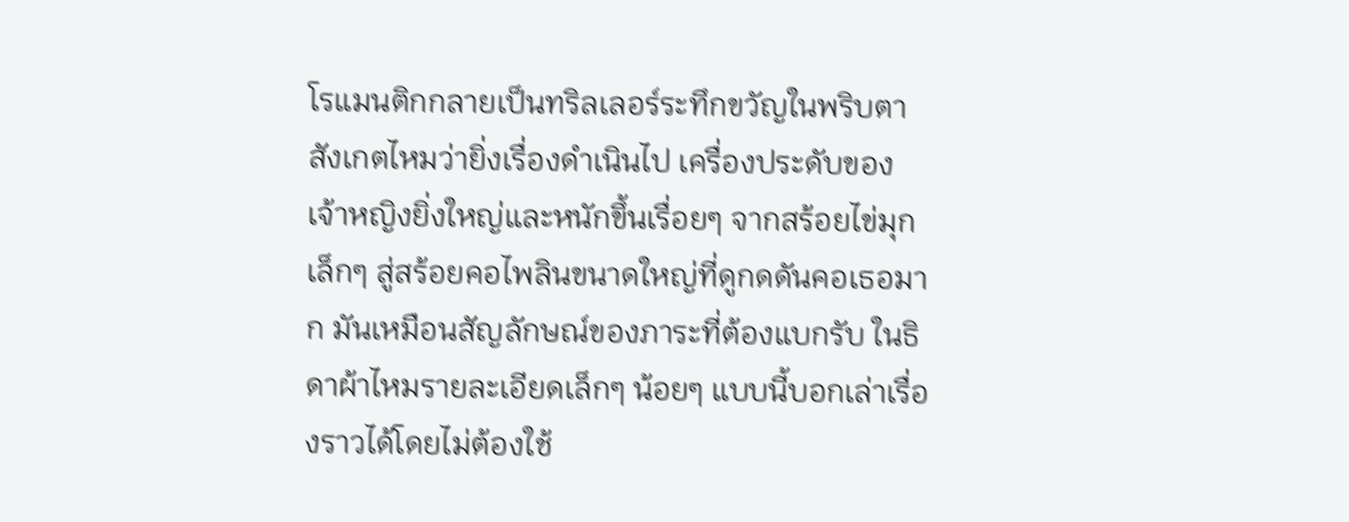โรแมนติกกลายเป็นทริลเลอร์ระทึกขวัญในพริบตา
สังเกตไหมว่ายิ่งเรื่องดำเนินไป เครื่องประดับของเจ้าหญิงยิ่งใหญ่และหนักขึ้นเรื่อยๆ จากสร้อยไข่มุกเล็กๆ สู่สร้อยคอไพลินขนาดใหญ่ที่ดูกดดันคอเธอมาก มันเหมือนสัญลักษณ์ของภาระที่ต้องแบกรับ ในธิดาผ้าไหมรายละเอียดเล็กๆ น้อยๆ แบบนี้บอกเล่าเรื่องราวได้โดยไม่ต้องใช้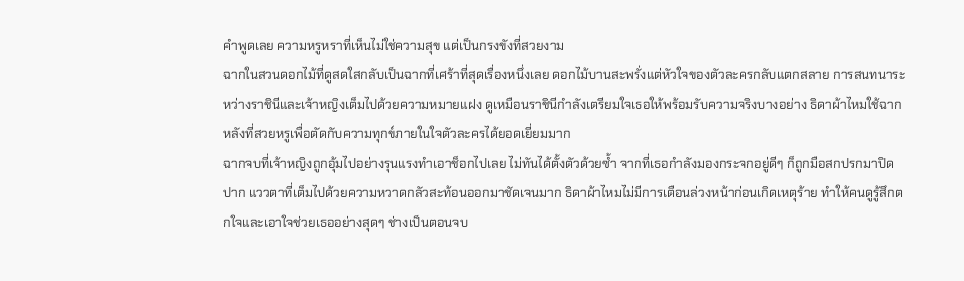คำพูดเลย ความหรูหราที่เห็นไม่ใช่ความสุข แต่เป็นกรงขังที่สวยงาม
ฉากในสวนดอกไม้ที่ดูสดใสกลับเป็นฉากที่เศร้าที่สุดเรื่องหนึ่งเลย ดอกไม้บานสะพรั่งแต่หัวใจของตัวละครกลับแตกสลาย การสนทนาระหว่างราชินีและเจ้าหญิงเต็มไปด้วยความหมายแฝง ดูเหมือนราชินีกำลังเตรียมใจเธอให้พร้อมรับความจริงบางอย่าง ธิดาผ้าไหมใช้ฉากหลังที่สวยหรูเพื่อตัดกับความทุกข์ภายในใจตัวละครได้ยอดเยี่ยมมาก
ฉากจบที่เจ้าหญิงถูกอุ้มไปอย่างรุนแรงทำเอาช็อกไปเลย ไม่ทันได้ตั้งตัวด้วยซ้ำ จากที่เธอกำลังมองกระจกอยู่ดีๆ ก็ถูกมือสกปรกมาปิดปาก แววตาที่เต็มไปด้วยความหวาดกลัวสะท้อนออกมาชัดเจนมาก ธิดาผ้าไหมไม่มีการเตือนล่วงหน้าก่อนเกิดเหตุร้าย ทำให้คนดูรู้สึกตกใจและเอาใจช่วยเธออย่างสุดๆ ช่างเป็นตอนจบ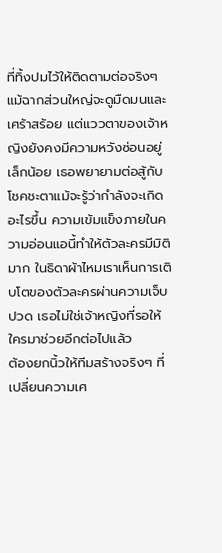ที่ทิ้งปมไว้ให้ติดตามต่อจริงๆ
แม้ฉากส่วนใหญ่จะดูมืดมนและเศร้าสร้อย แต่แววตาของเจ้าหญิงยังคงมีความหวังซ่อนอยู่เล็กน้อย เธอพยายามต่อสู้กับโชคชะตาแม้จะรู้ว่ากำลังจะเกิดอะไรขึ้น ความเข้มแข็งภายในความอ่อนแอนี้ทำให้ตัวละครมีมิติมาก ในธิดาผ้าไหมเราเห็นการเติบโตของตัวละครผ่านความเจ็บปวด เธอไม่ใช่เจ้าหญิงที่รอให้ใครมาช่วยอีกต่อไปแล้ว
ต้องยกนิ้วให้ทีมสร้างจริงๆ ที่เปลี่ยนความเศ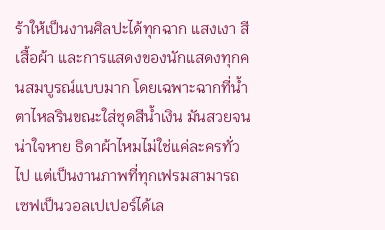ร้าให้เป็นงานศิลปะได้ทุกฉาก แสงเงา สีเสื้อผ้า และการแสดงของนักแสดงทุกคนสมบูรณ์แบบมาก โดยเฉพาะฉากที่น้ำตาไหลรินขณะใส่ชุดสีน้ำเงิน มันสวยจนน่าใจหาย ธิดาผ้าไหมไม่ใช่แค่ละครทั่วไป แต่เป็นงานภาพที่ทุกเฟรมสามารถเซฟเป็นวอลเปเปอร์ได้เล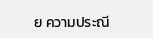ย ความประณี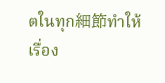ตในทุก細節ทำให้เรื่อง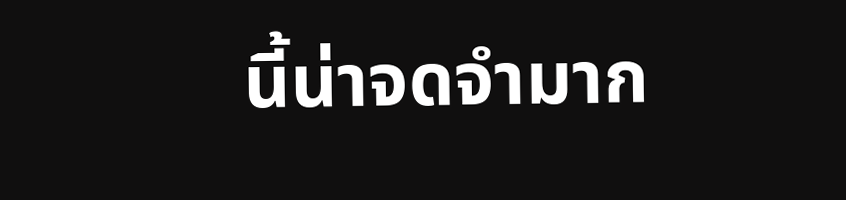นี้น่าจดจำมาก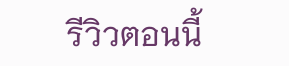รีวิวตอนนี้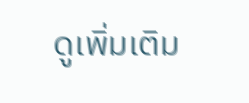ดูเพิ่มเติม